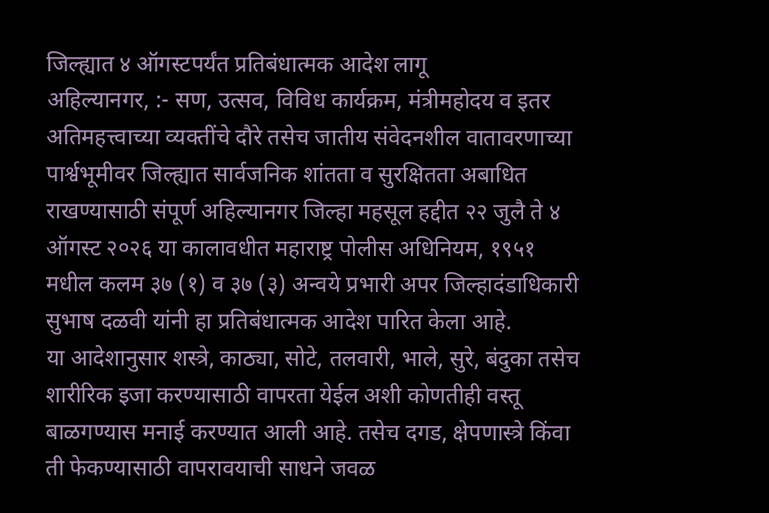जिल्ह्यात ४ ऑगस्टपर्यंत प्रतिबंधात्मक आदेश लागू
अहिल्यानगर, :- सण, उत्सव, विविध कार्यक्रम, मंत्रीमहोदय व इतर अतिमहत्त्वाच्या व्यक्तींचे दौरे तसेच जातीय संवेदनशील वातावरणाच्या पार्श्वभूमीवर जिल्ह्यात सार्वजनिक शांतता व सुरक्षितता अबाधित राखण्यासाठी संपूर्ण अहिल्यानगर जिल्हा महसूल हद्दीत २२ जुलै ते ४ ऑगस्ट २०२६ या कालावधीत महाराष्ट्र पोलीस अधिनियम, १९५१ मधील कलम ३७ (१) व ३७ (३) अन्वये प्रभारी अपर जिल्हादंडाधिकारी सुभाष दळवी यांनी हा प्रतिबंधात्मक आदेश पारित केला आहे.
या आदेशानुसार शस्त्रे, काठ्या, सोटे, तलवारी, भाले, सुरे, बंदुका तसेच शारीरिक इजा करण्यासाठी वापरता येईल अशी कोणतीही वस्तू बाळगण्यास मनाई करण्यात आली आहे. तसेच दगड, क्षेपणास्त्रे किंवा ती फेकण्यासाठी वापरावयाची साधने जवळ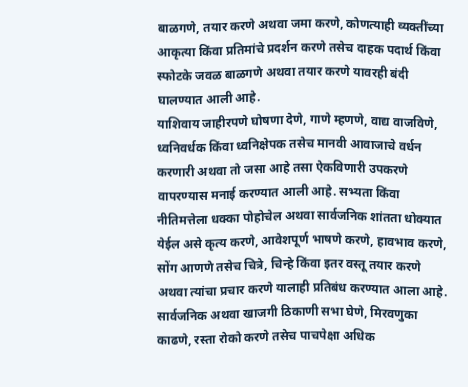बाळगणे, तयार करणे अथवा जमा करणे, कोणत्याही व्यक्तींच्या आकृत्या किंवा प्रतिमांचे प्रदर्शन करणे तसेच दाहक पदार्थ किंवा स्फोटके जवळ बाळगणे अथवा तयार करणे यावरही बंदी घालण्यात आली आहे.
याशिवाय जाहीरपणे घोषणा देणे, गाणे म्हणणे, वाद्य वाजविणे, ध्वनिवर्धक किंवा ध्वनिक्षेपक तसेच मानवी आवाजाचे वर्धन करणारी अथवा तो जसा आहे तसा ऐकविणारी उपकरणे वापरण्यास मनाई करण्यात आली आहे. सभ्यता किंवा नीतिमत्तेला धक्का पोहोचेल अथवा सार्वजनिक शांतता धोक्यात येईल असे कृत्य करणे, आवेशपूर्ण भाषणे करणे, हावभाव करणे, सोंग आणणे तसेच चित्रे, चिन्हे किंवा इतर वस्तू तयार करणे अथवा त्यांचा प्रचार करणे यालाही प्रतिबंध करण्यात आला आहे. सार्वजनिक अथवा खाजगी ठिकाणी सभा घेणे, मिरवणुका काढणे, रस्ता रोको करणे तसेच पाचपेक्षा अधिक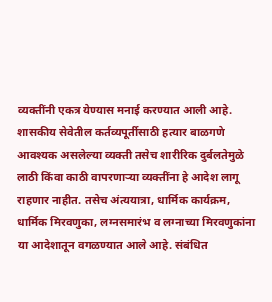व्यक्तींनी एकत्र येण्यास मनाई करण्यात आली आहे.
शासकीय सेवेतील कर्तव्यपूर्तीसाठी हत्यार बाळगणे आवश्यक असलेल्या व्यक्ती तसेच शारीरिक दुर्बलतेमुळे लाठी किंवा काठी वापरणाऱ्या व्यक्तींना हे आदेश लागू राहणार नाहीत. तसेच अंत्ययात्रा, धार्मिक कार्यक्रम, धार्मिक मिरवणुका, लग्नसमारंभ व लग्नाच्या मिरवणुकांना या आदेशातून वगळण्यात आले आहे. संबंधित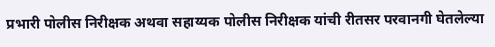प्रभारी पोलीस निरीक्षक अथवा सहाय्यक पोलीस निरीक्षक यांची रीतसर परवानगी घेतलेल्या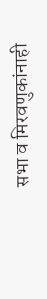सभा व मिरवणुकांनाही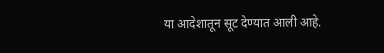या आदेशातून सूट देण्यात आली आहे.